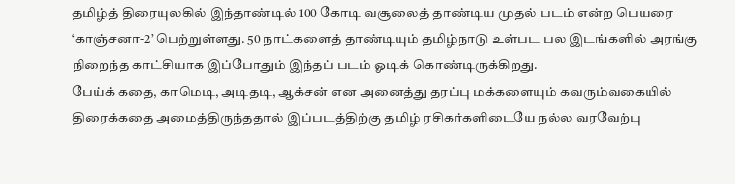தமிழ்த் திரையுலகில் இந்தாண்டில் 100 கோடி வசூலைத் தாண்டிய முதல் படம் என்ற பெயரை ‘காஞ்சனா-2’ பெற்றுள்ளது. 50 நாட்களைத் தாண்டியும் தமிழ்நாடு உள்பட பல இடங்களில் அரங்கு நிறைந்த காட்சியாக இப்போதும் இந்தப் படம் ஓடிக் கொண்டிருக்கிறது.
பேய்க் கதை, காமெடி, அடிதடி, ஆக்சன் என அனைத்து தரப்பு மக்களையும் கவரும்வகையில் திரைக்கதை அமைத்திருந்ததால் இப்படத்திற்கு தமிழ் ரசிகர்களிடையே நல்ல வரவேற்பு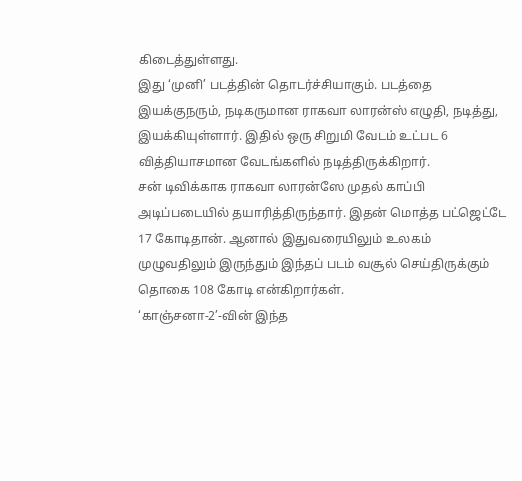கிடைத்துள்ளது.
இது ‘முனி’ படத்தின் தொடர்ச்சியாகும். படத்தை இயக்குநரும், நடிகருமான ராகவா லாரன்ஸ் எழுதி, நடித்து, இயக்கியுள்ளார். இதில் ஒரு சிறுமி வேடம் உட்பட 6 வித்தியாசமான வேடங்களில் நடித்திருக்கிறார்.
சன் டிவிக்காக ராகவா லாரன்ஸே முதல் காப்பி அடிப்படையில் தயாரித்திருந்தார். இதன் மொத்த பட்ஜெட்டே 17 கோடிதான். ஆனால் இதுவரையிலும் உலகம் முழுவதிலும் இருந்தும் இந்தப் படம் வசூல் செய்திருக்கும் தொகை 108 கோடி என்கிறார்கள்.
‘காஞ்சனா-2’-வின் இந்த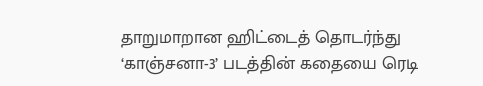தாறுமாறான ஹிட்டைத் தொடர்ந்து ‘காஞ்சனா-3’ படத்தின் கதையை ரெடி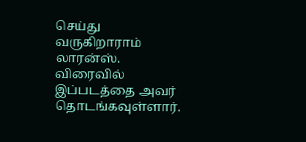செய்து வருகிறாராம் லாரன்ஸ். விரைவில் இப்படத்தை அவர் தொடங்கவுள்ளார்.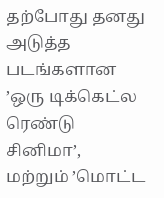தற்போது தனது அடுத்த படங்களான ’ஒரு டிக்கெட்ல ரெண்டு சினிமா’, மற்றும் ’மொட்ட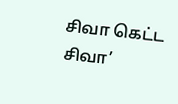சிவா கெட்ட சிவா’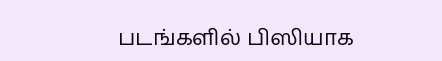படங்களில் பிஸியாக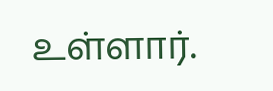உள்ளார்.